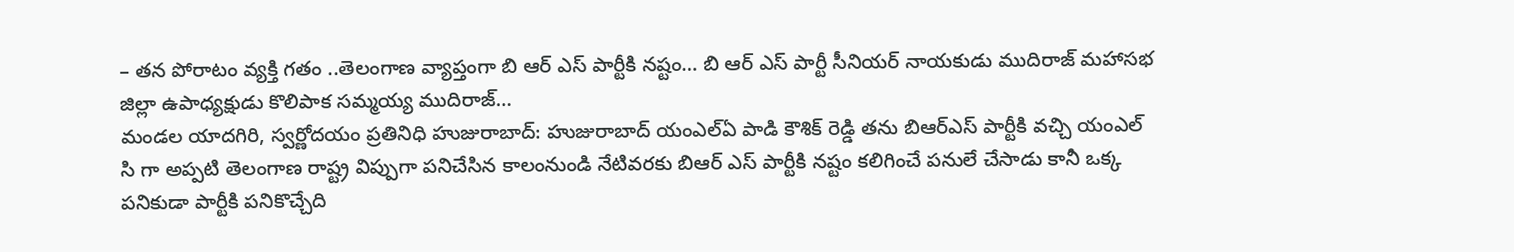– తన పోరాటం వ్యక్తి గతం ..తెలంగాణ వ్యాప్తంగా బి ఆర్ ఎస్ పార్టీకి నష్టం… బి ఆర్ ఎస్ పార్టీ సీనియర్ నాయకుడు ముదిరాజ్ మహాసభ జిల్లా ఉపాధ్యక్షుడు కొలిపాక సమ్మయ్య ముదిరాజ్…
మండల యాదగిరి, స్వర్ణోదయం ప్రతినిధి హుజురాబాద్: హుజురాబాద్ యంఎల్ఏ పాడి కౌశిక్ రెడ్డి తను బిఆర్ఎస్ పార్టీకి వచ్చి యంఎల్ సి గా అప్పటి తెలంగాణ రాష్ట్ర విప్పుగా పనిచేసిన కాలంనుండి నేటివరకు బిఆర్ ఎస్ పార్టీకి నష్టం కలిగించే పనులే చేసాడు కానీ ఒక్క పనికుడా పార్టీకి పనికొచ్చేది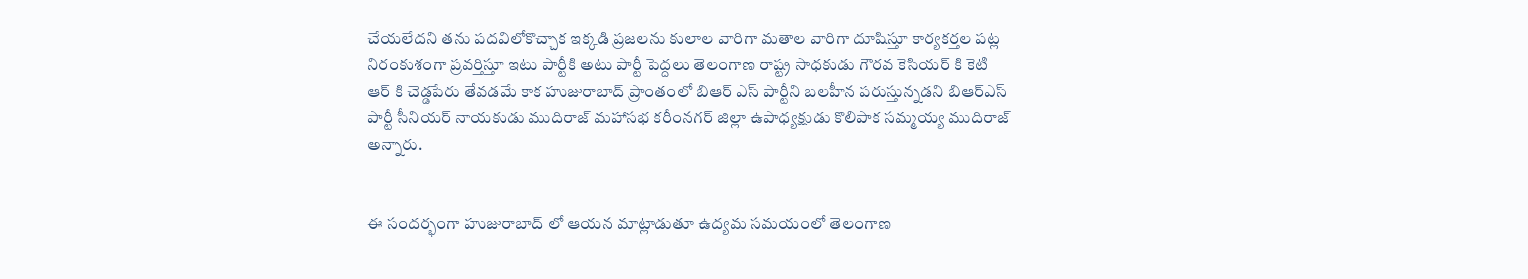చేయలేదని తను పదవిలోకొచ్చాక ఇక్కడి ప్రజలను కులాల వారిగా మతాల వారిగా దూషిస్తూ కార్యకర్తల పట్ల నిరంకుశంగా ప్రవర్తిస్తూ ఇటు పార్టీకి అటు పార్టీ పెద్దలు తెలంగాణ రాష్ట్ర సాధకుడు గౌరవ కెసియర్ కి కెటి ఆర్ కి చెడ్డపేరు తేవడమే కాక హుజురాబాద్ ప్రాంతంలో బిఆర్ ఎస్ పార్టీని బలహీన పరుస్తున్నడని బిఆర్ఎస్ పార్టీ సీనియర్ నాయకుడు ముదిరాజ్ మహాసభ కరీంనగర్ జిల్లా ఉపాధ్యక్షుడు కొలిపాక సమ్మయ్య ముదిరాజ్ అన్నారు.


ఈ సందర్భంగా హుజురాబాద్ లో ఆయన మాట్లాడుతూ ఉద్యమ సమయంలో తెలంగాణ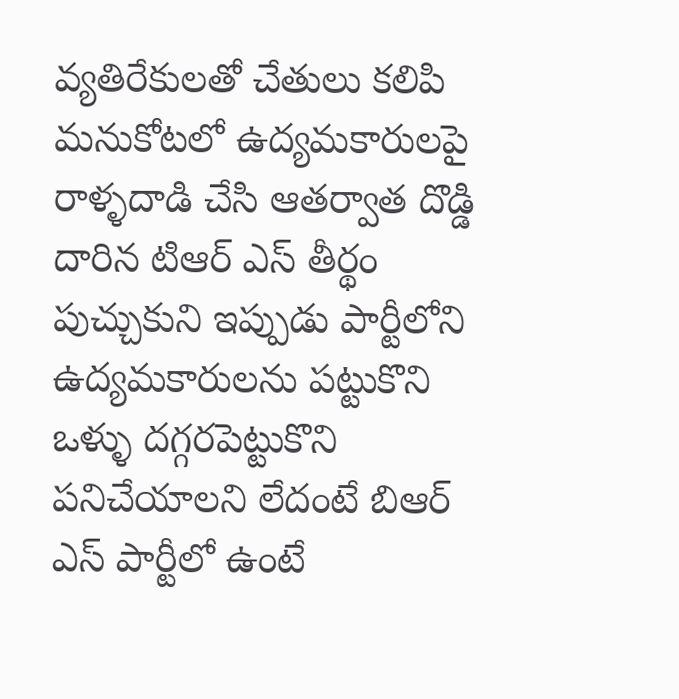వ్యతిరేకులతో చేతులు కలిపి మనుకోటలో ఉద్యమకారులపై రాళ్ళదాడి చేసి ఆతర్వాత దొడ్డి దారిన టిఆర్ ఎస్ తీర్థం పుచ్చుకుని ఇప్పుడు పార్టీలోని ఉద్యమకారులను పట్టుకొని ఒళ్ళు దగ్గరపెట్టుకొని పనిచేయాలని లేదంటే బిఆర్ ఎస్ పార్టీలో ఉంటే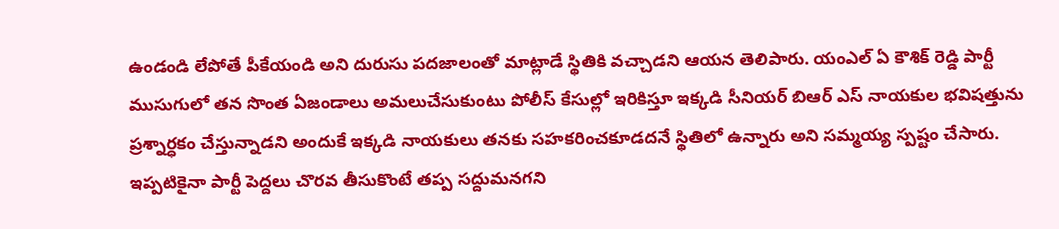ఉండండి లేపోతే పీకేయండి అని దురుసు పదజాలంతో మాట్లాడే స్థితికి వచ్చాడని ఆయన తెలిపారు. యంఎల్ ఏ కౌశిక్ రెడ్డి పార్టీ ముసుగులో తన సొంత ఏజండాలు అమలుచేసుకుంటు పోలీస్ కేసుల్లో ఇరికిస్తూ ఇక్కడి సీనియర్ బిఆర్ ఎస్ నాయకుల భవిషత్తును ప్రశ్నార్ధకం చేస్తున్నాడని అందుకే ఇక్కడి నాయకులు తనకు సహకరించకూడదనే స్థితిలో ఉన్నారు అని సమ్మయ్య స్పష్టం చేసారు. ఇప్పటికైనా పార్టీ పెద్దలు చొరవ తీసుకొంటే తప్ప సద్దుమనగని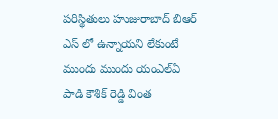పరిస్థితులు హుజురాబాద్ బిఆర్ ఎస్ లో ఉన్నాయని లేకుంటే ముందు ముందు యంఎల్ఏ పాడి కౌశిక్ రెడ్డి వింత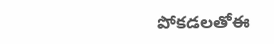పోకడలతోఈ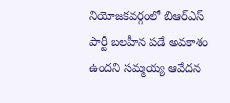నియోజకవర్గంలో బిఆర్ఎస్ పార్టీ బలహీన పడే అవకాశం ఉందని సమ్మయ్య ఆవేదన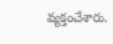వ్యక్తంచేశారు.